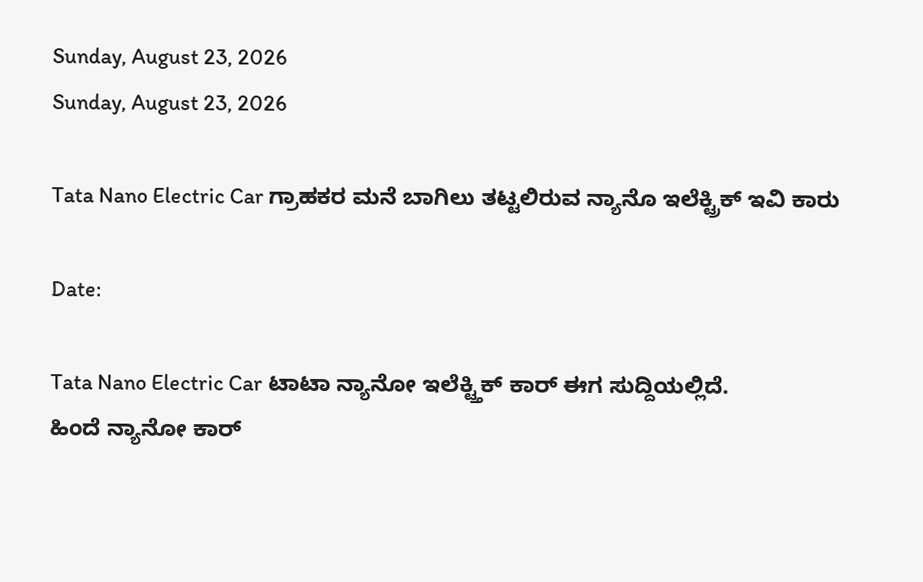Sunday, August 23, 2026
Sunday, August 23, 2026

Tata Nano Electric Car ಗ್ರಾಹಕರ ಮನೆ ಬಾಗಿಲು ತಟ್ಟಲಿರುವ ನ್ಯಾನೊ‌ ಇಲೆಕ್ಟ್ರಿಕ್ ಇವಿ ಕಾರು

Date:

Tata Nano Electric Car ಟಾಟಾ ನ್ಯಾನೋ ಇಲೆಕ್ಟ್ತಿಕ್ ಕಾರ್ ಈಗ ಸುದ್ದಿಯಲ್ಲಿದೆ.
ಹಿಂದೆ ನ್ಯಾನೋ‌ ಕಾರ್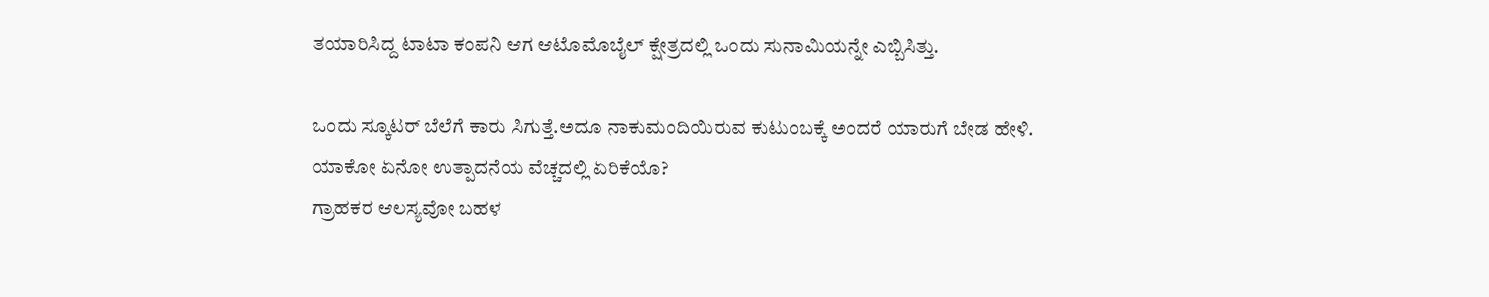ತಯಾರಿಸಿದ್ದ ಟಾಟಾ ಕಂಪನಿ ಆಗ‌ ಆಟೊಮೊಬೈಲ್ ಕ್ಷೇತ್ರದಲ್ಲಿ ಒಂದು ಸುನಾಮಿಯನ್ನೇ ಎಬ್ಬಿಸಿತ್ತು.

ಒಂದು ಸ್ಕೂಟರ್ ಬೆಲೆಗೆ ಕಾರು ಸಿಗುತ್ತೆ.ಅದೂ ನಾಕು‌ಮಂದಿಯಿರುವ ಕುಟುಂಬಕ್ಕೆ ಅಂದರೆ ಯಾರುಗೆ ಬೇಡ ಹೇಳಿ.
ಯಾಕೋ ಏನೋ‌ ಉತ್ಪಾದನೆಯ ವೆಚ್ಚದಲ್ಲಿ ಏರಿಕೆಯೊ?
ಗ್ರಾಹಕರ ಆಲಸ್ಯವೋ ಬಹಳ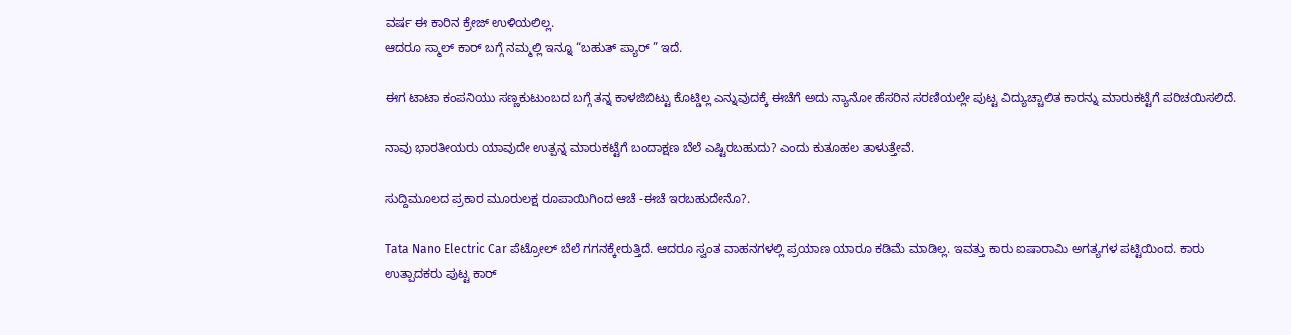ವರ್ಷ ಈ ಕಾರಿನ ಕ್ರೇಜ್ ಉಳಿಯಲಿಲ್ಲ.
ಆದರೂ ಸ್ಮಾಲ್ ಕಾರ್ ಬಗ್ಗೆ ನಮ್ಮಲ್ಲಿ‌ ಇನ್ನೂ “ಬಹುತ್ ಪ್ಯಾರ್ ” ಇದೆ.

ಈಗ ಟಾಟಾ ಕಂಪನಿ‌‌ಯು ಸಣ್ಣಕುಟುಂಬದ ಬಗ್ಗೆ ತನ್ನ ಕಾಳಜಿ‌ಬಿಟ್ಟು ಕೊಟ್ಡಿಲ್ಲ ಎನ್ನುವುದಕ್ಕೆ ಈಚೆಗೆ ಅದು ‌ನ್ಯಾನೋ ಹೆಸರಿನ ಸರಣಿಯಲ್ಲೇ ಪುಟ್ಟ ವಿದ್ಯುಚ್ಚಾಲಿತ ಕಾರನ್ನು ಮಾರುಕಟ್ಟೆಗೆ ಪರಿಚಯಿಸಲಿದೆ.

ನಾವು ಭಾರತೀಯರು ಯಾವುದೇ ಉತ್ಪನ್ನ ಮಾರುಕಟ್ಟೆಗೆ ಬಂದಾಕ್ಷಣ ಬೆಲೆ ಎಷ್ಟಿರಬಹುದು? ಎಂದು ಕುತೂಹಲ ತಾಳುತ್ತೇವೆ.

ಸುದ್ದಿಮೂಲದ ಪ್ರಕಾರ ಮೂರುಲಕ್ಷ ರೂಪಾಯಿಗಿಂದ ಆಚೆ -ಈಚೆ ಇರಬಹುದೇನೊ?.

Tata Nano Electric Car ಪೆಟ್ರೋಲ್ ಬೆಲೆ ಗಗನಕ್ಕೇರುತ್ತಿದೆ. ಆದರೂ ಸ್ವಂತ ವಾಹನಗಳಲ್ಲಿ ಪ್ರಯಾಣ ಯಾರೂ ಕಡಿಮೆ ಮಾಡಿಲ್ಲ. ಇವತ್ತು ಕಾರು ಐಷಾರಾಮಿ ಅಗತ್ಯಗಳ ಪಟ್ಟಿಯಿಂದ. ಕಾರು ಉತ್ಪಾದಕರು ಪುಟ್ಟ ಕಾರ್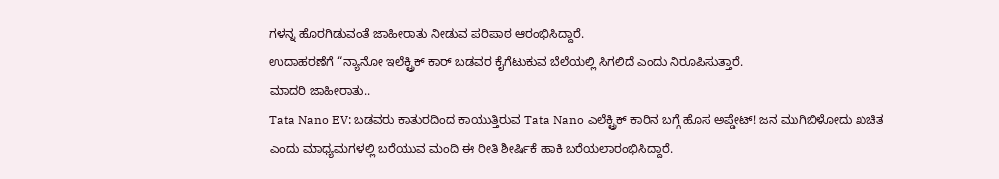ಗಳನ್ನ ಹೊರಗಿಡುವಂತೆ ಜಾಹೀರಾತು ನೀಡುವ ಪರಿಪಾಠ ಆರಂಭಿಸಿದ್ದಾರೆ.
ಉದಾಹರಣೆಗೆ “ನ್ಯಾನೋ‌ ಇಲೆಕ್ಟ್ರಿಕ್ ಕಾರ್ ಬಡವರ ಕೈಗೆಟುಕುವ ಬೆಲೆಯಲ್ಲಿ ಸಿಗಲಿದೆ ಎಂದು ನಿರೂಪಿಸುತ್ತಾರೆ.
ಮಾದರಿ‌ ಜಾಹೀರಾತು..
Tata Nano EV: ಬಡವರು ಕಾತುರದಿಂದ ಕಾಯುತ್ತಿರುವ Tata Nano ಎಲೆಕ್ಟ್ರಿಕ್ ಕಾರಿನ ಬಗ್ಗೆ ಹೊಸ ಅಪ್ಡೇಟ್! ಜನ ಮುಗಿಬಿಳೋದು ಖಚಿತ
ಎಂದು ಮಾಧ್ಯಮಗಳಲ್ಲಿ ಬರೆಯುವ ಮಂದಿ ಈ ರೀತಿ‌ ಶೀರ್ಷಿಕೆ ಹಾಕಿ ಬರೆಯಲಾರಂಭಿಸಿದ್ದಾರೆ.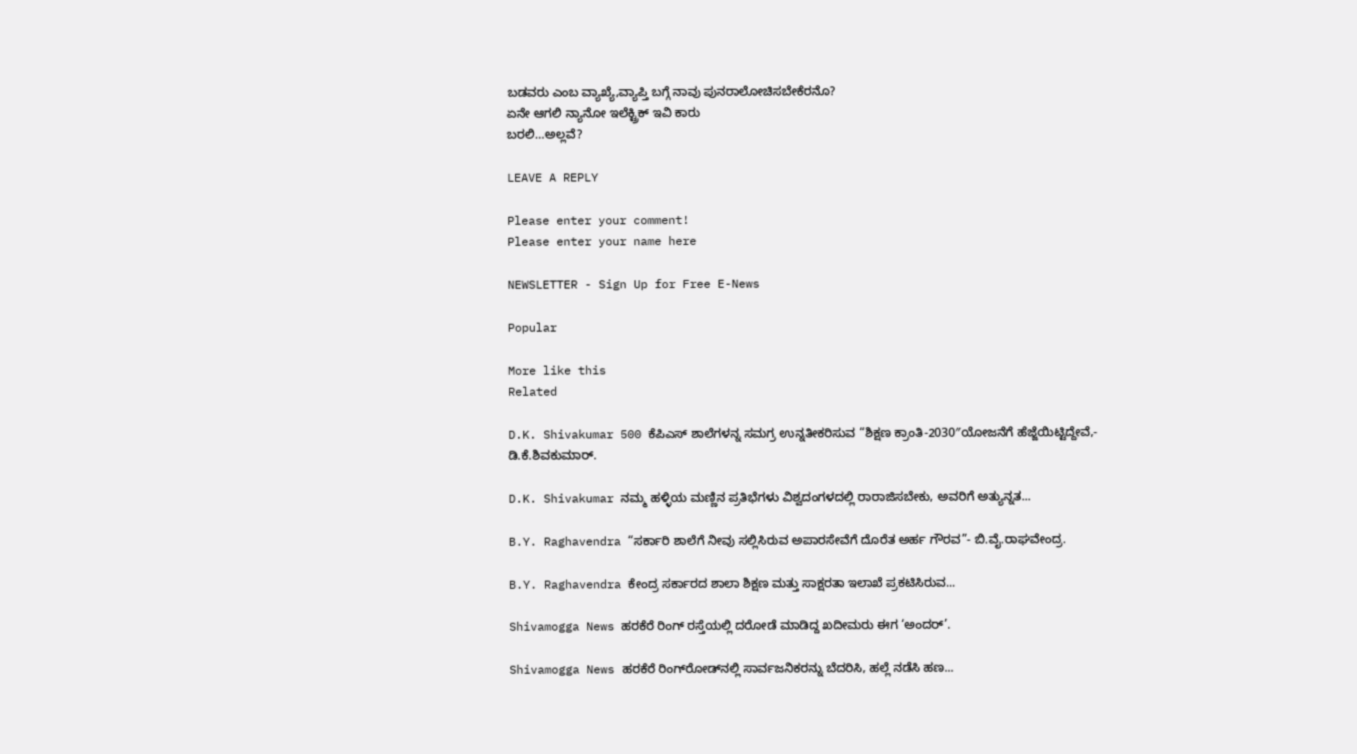ಬಡವರು ಎಂಬ ವ್ಯಾಖ್ಯೆ,ವ್ಯಾಪ್ತಿ ಬಗ್ಗೆ ನಾವು ಪುನರಾಲೋಚಿಸಬೇಕೆರನೊ?
ಏನೇ ಆಗಲಿ ನ್ಯಾನೋ‌ ಇಲೆಕ್ಟ್ರಿಕ್ ಇವಿ ಕಾರು
ಬರಲಿ…ಅಲ್ಲವೆ?

LEAVE A REPLY

Please enter your comment!
Please enter your name here

NEWSLETTER - Sign Up for Free E-News

Popular

More like this
Related

D.K. Shivakumar 500 ಕೆಪಿಎಸ್ ಶಾಲೆಗಳನ್ನ ಸಮಗ್ರ ಉನ್ನತೀಕರಿಸುವ “ಶಿಕ್ಷಣ ಕ್ರಾಂತಿ-2030″ಯೋಜನೆಗೆ ಹೆಜ್ಜೆಯಿಟ್ಟಿದ್ದೇವೆ,- ಡಿ.ಕೆ.ಶಿವಕುಮಾರ್.

D.K. Shivakumar ನಮ್ಮ ಹಳ್ಳಿಯ ಮಣ್ಣಿನ ಪ್ರತಿಭೆಗಳು ವಿಶ್ವದಂಗಳದಲ್ಲಿ ರಾರಾಜಿಸಬೇಕು, ಅವರಿಗೆ ಅತ್ಯುನ್ನತ...

B.Y. Raghavendra “ಸರ್ಕಾರಿ ಶಾಲೆಗೆ ನೀವು ಸಲ್ಲಿಸಿರುವ ಅಪಾರಸೇವೆಗೆ ದೊರೆತ ಅರ್ಹ ಗೌರವ”- ಬಿ.ವೈ.ರಾಘವೇಂದ್ರ.

B.Y. Raghavendra ಕೇಂದ್ರ ಸರ್ಕಾರದ ಶಾಲಾ ಶಿಕ್ಷಣ ಮತ್ತು ಸಾಕ್ಷರತಾ ಇಲಾಖೆ ಪ್ರಕಟಿಸಿರುವ...

Shivamogga News ಹರಕೆರೆ ರಿಂಗ್ ರಸ್ತೆಯಲ್ಲಿ ದರೋಡೆ ಮಾಡಿದ್ದ ಖದೀಮರು ಈಗ ‘ಅಂದರ್’.

Shivamogga News ಹರಕೆರೆ ರಿಂಗ್‌ರೋಡ್‌ನಲ್ಲಿ ಸಾರ್ವಜನಿಕರನ್ನು ಬೆದರಿಸಿ, ಹಲ್ಲೆ ನಡೆಸಿ ಹಣ...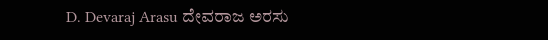D. Devaraj Arasu ದೇವರಾಜ ಅರಸು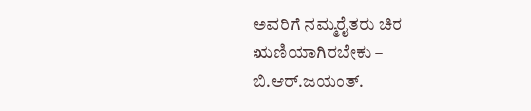ಅವರಿಗೆ ನಮ್ಮರೈತರು ಚಿರ ಋಣಿಯಾಗಿರಬೇಕು – ಬಿ.ಆರ್.ಜಯಂತ್.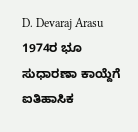D. Devaraj Arasu  1974ರ ಭೂ ಸುಧಾರಣಾ ಕಾಯ್ದೆಗೆ ಐತಿಹಾಸಿಕ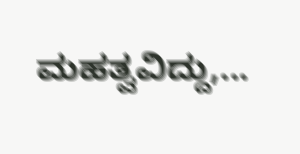ಮಹತ್ವವಿದ್ದು,...